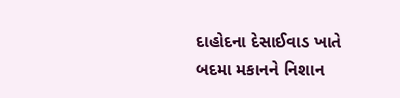દાહોદના દેસાઈવાડ ખાતે બદમા મકાનને નિશાન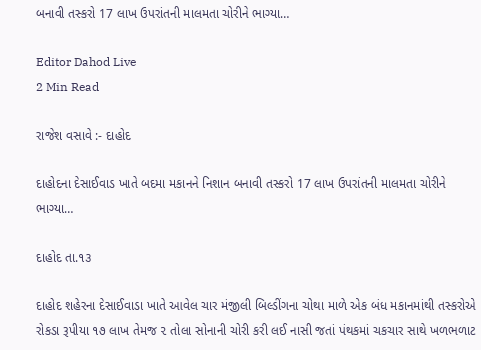બનાવી તસ્કરો 17 લાખ ઉપરાંતની માલમતા ચોરીને ભાગ્યા…

Editor Dahod Live
2 Min Read

રાજેશ વસાવે :- દાહોદ

દાહોદના દેસાઈવાડ ખાતે બદમા મકાનને નિશાન બનાવી તસ્કરો 17 લાખ ઉપરાંતની માલમતા ચોરીને ભાગ્યા…

દાહોદ તા.૧૩

દાહોદ શહેરના દેસાઈવાડા ખાતે આવેલ ચાર મંજીલી બિલ્ડીંગના ચોથા માળે એક બંધ મકાનમાંથી તસ્કરોએ રોકડા રૂપીયા ૧૭ લાખ તેમજ ૨ તોલા સોનાની ચોરી કરી લઈ નાસી જતાં પંથકમાં ચકચાર સાથે ખળભળાટ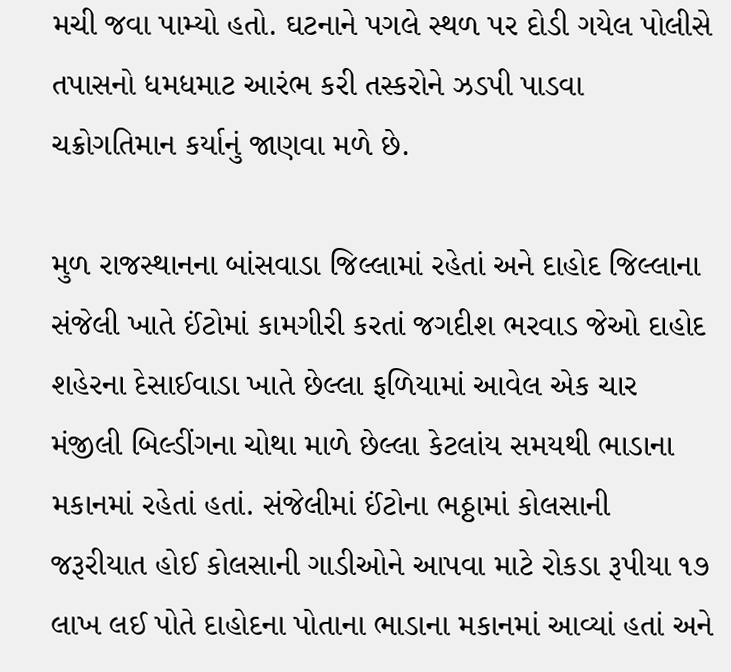મચી જવા પામ્યો હતો. ઘટનાને પગલે સ્થળ પર દોડી ગયેલ પોલીસે તપાસનો ધમધમાટ આરંભ કરી તસ્કરોને ઝડપી પાડવા ચક્રોગતિમાન કર્યાનું જાણવા મળે છે.

મુળ રાજસ્થાનના બાંસવાડા જિલ્લામાં રહેતાં અને દાહોદ જિલ્લાના સંજેલી ખાતે ઈંટોમાં કામગીરી કરતાં જગદીશ ભરવાડ જેઓ દાહોદ શહેરના દેસાઈવાડા ખાતે છેલ્લા ફળિયામાં આવેલ એક ચાર મંજીલી બિલ્ડીંગના ચોથા માળે છેલ્લા કેટલાંય સમયથી ભાડાના મકાનમાં રહેતાં હતાં. સંજેલીમાં ઈંટોના ભઠ્ઠામાં કોલસાની જરૂરીયાત હોઈ કોલસાની ગાડીઓને આપવા માટે રોકડા રૂપીયા ૧૭ લાખ લઈ પોતે દાહોદના પોતાના ભાડાના મકાનમાં આવ્યાં હતાં અને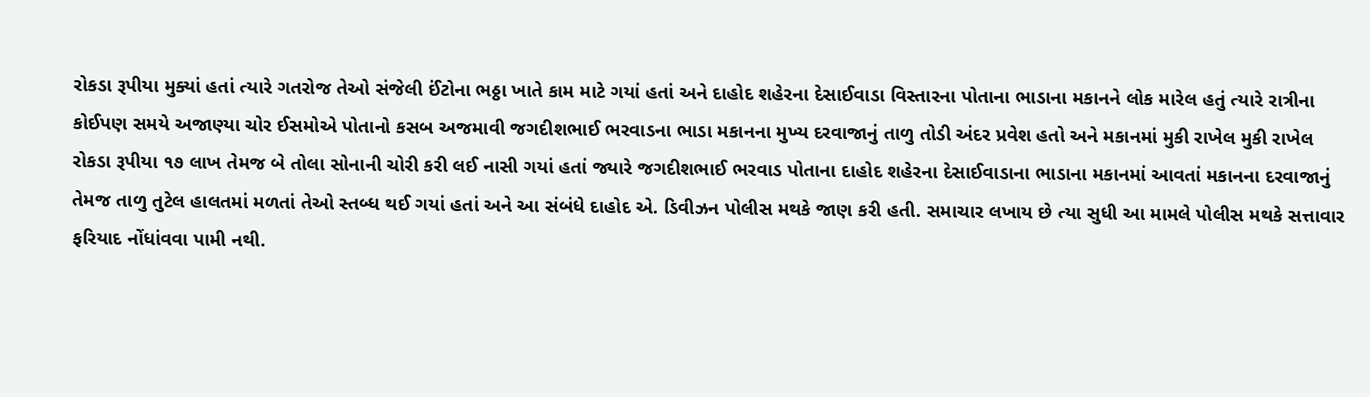રોકડા રૂપીયા મુક્યાં હતાં ત્યારે ગતરોજ તેઓ સંજેલી ઈંટોના ભઠ્ઠા ખાતે કામ માટે ગયાં હતાં અને દાહોદ શહેરના દેસાઈવાડા વિસ્તારના પોતાના ભાડાના મકાનને લોક મારેલ હતું ત્યારે રાત્રીના કોઈપણ સમયે અજાણ્યા ચોર ઈસમોએ પોતાનો કસબ અજમાવી જગદીશભાઈ ભરવાડના ભાડા મકાનના મુખ્ય દરવાજાનું તાળુ તોડી અંદર પ્રવેશ હતો અને મકાનમાં મુકી રાખેલ મુકી રાખેલ રોકડા રૂપીયા ૧૭ લાખ તેમજ બે તોલા સોનાની ચોરી કરી લઈ નાસી ગયાં હતાં જ્યારે જગદીશભાઈ ભરવાડ પોતાના દાહોદ શહેરના દેસાઈવાડાના ભાડાના મકાનમાં આવતાં મકાનના દરવાજાનું તેમજ તાળુ તુટેલ હાલતમાં મળતાં તેઓ સ્તબ્ધ થઈ ગયાં હતાં અને આ સંબંધે દાહોદ એ. ડિવીઝન પોલીસ મથકે જાણ કરી હતી. સમાચાર લખાય છે ત્યા સુધી આ મામલે પોલીસ મથકે સત્તાવાર ફરિયાદ નોંધાંવવા પામી નથી.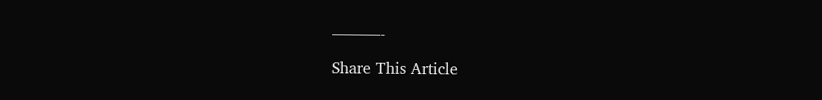———-

Share This Article